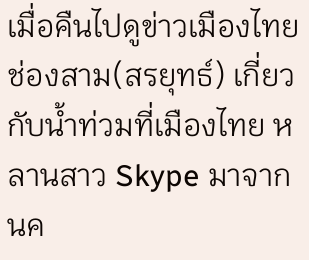เมื่อคืนไปดูข่าวเมืองไทยช่องสาม(สรยุทธ์) เกี่ยวกับน้ำท่วมที่เมืองไทย หลานสาว Skype มาจากนค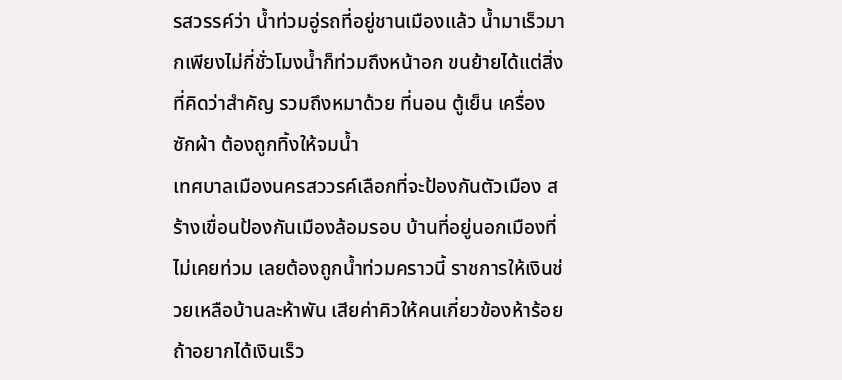รสวรรค์ว่า น้ำท่วมอู่รถที่อยู่ชานเมืองแล้ว น้ำมาเร็วมากเพียงไม่กี่ชั่วโมงน้ำก็ท่วมถึงหน้าอก ขนย้ายได้แต่สิ่งที่คิดว่าสำคัญ รวมถึงหมาด้วย ที่นอน ตู้เย็น เครื่องซักผ้า ต้องถูกทิ้งให้จมน้ำ
เทศบาลเมืองนครสววรค์เลือกที่จะป้องกันตัวเมือง สร้างเขื่อนป้องกันเมืองล้อมรอบ บ้านที่อยู่นอกเมืองที่ไม่เคยท่วม เลยต้องถูกน้ำท่วมคราวนี้ ราชการให้เงินช่วยเหลือบ้านละห้าพัน เสียค่าคิวให้คนเกี่ยวข้องห้าร้อย ถ้าอยากได้เงินเร็ว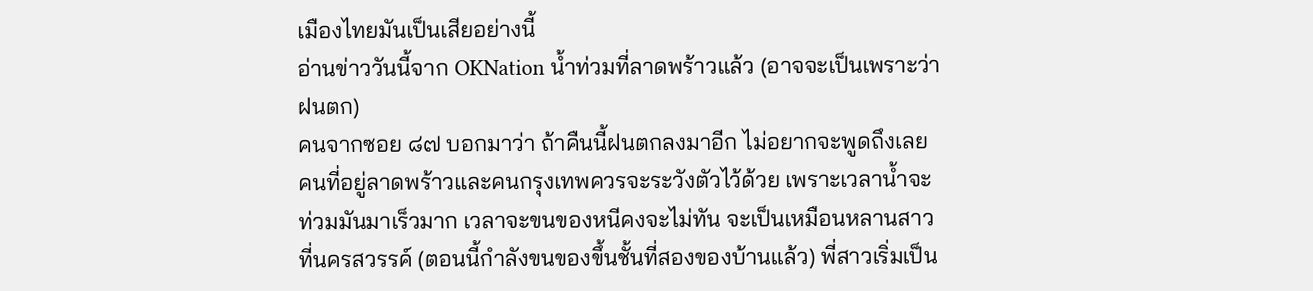เมืองไทยมันเป็นเสียอย่างนี้
อ่านข่าววันนี้จาก OKNation น้ำท่วมที่ลาดพร้าวแล้ว (อาจจะเป็นเพราะว่าฝนตก)
คนจากซอย ๘๗ บอกมาว่า ถ้าคืนนี้ฝนตกลงมาอีก ไม่อยากจะพูดถึงเลย
คนที่อยู่ลาดพร้าวและคนกรุงเทพควรจะระวังตัวไว้ด้วย เพราะเวลาน้ำจะท่วมมันมาเร็วมาก เวลาจะขนของหนีคงจะไม่ทัน จะเป็นเหมือนหลานสาวที่นครสวรรค์ (ตอนนี้กำลังขนของขึ้นชั้นที่สองของบ้านแล้ว) พี่สาวเริ่มเป็น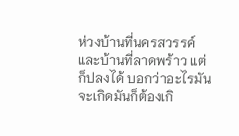ห่วงบ้านที่นครสวรรค์และบ้านที่ลาดพร้าว แต่ก็ปลงได้ บอกว่าอะไรมันจะเกิดมันก็ต้องเกิ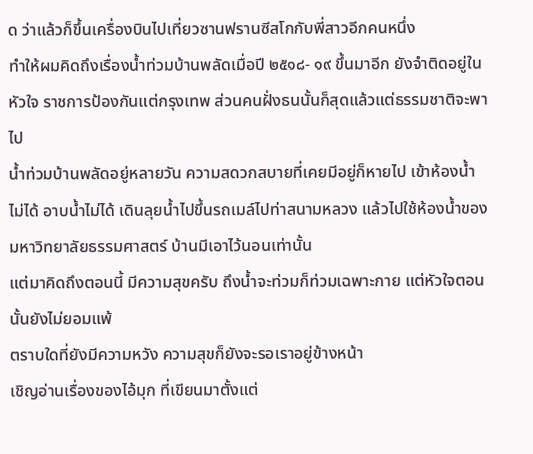ด ว่าแล้วก็ขึ้นเครื่องบินไปเที่ยวซานฟรานซีสโกกับพี่สาวอีกคนหนึ่ง
ทำให้ผมคิดถึงเรื่องน้ำท่วมบ้านพลัดเมื่อปี ๒๕๑๘- ๑๙ ขึ้นมาอีก ยังจำติดอยู่ในหัวใจ ราชการป้องกันแต่กรุงเทพ ส่วนคนฝั่งธนนั้นก็สุดแล้วแต่ธรรมชาติจะพาไป
น้ำท่วมบ้านพลัดอยู่หลายวัน ความสดวกสบายที่เคยมีอยู่ก็หายไป เข้าห้องน้ำไม่ได้ อาบน้ำไม่ได้ เดินลุยน้ำไปขึ้นรถเมล์ไปท่าสนามหลวง แล้วไปใช้ห้องน้ำของมหาวิทยาลัยธรรมศาสตร์ บ้านมีเอาไว้นอนเท่านั้น
แต่มาคิดถึงตอนนี้ มีความสุขครับ ถึงน้ำจะท่วมก็ท่วมเฉพาะกาย แต่หัวใจตอนนั้นยังไม่ยอมแพ้
ตราบใดที่ยังมีความหวัง ความสุขก็ยังจะรอเราอยู่ข้างหน้า
เชิญอ่านเรื่องของไอ้มุก ที่เขียนมาตั้งแต่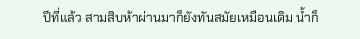ปีที่แล้ว สามสิบห้าผ่านมาก็ยังทันสมัยเหมือนเดิม น้ำก็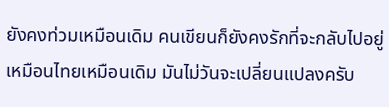ยังคงท่วมเหมือนเดิม คนเขียนก็ยังคงรักที่จะกลับไปอยู่เหมือนไทยเหมือนเดิม มันไม่วันจะเปลี่ยนแปลงครับ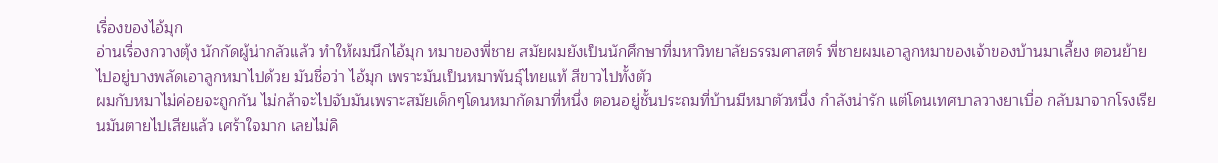เรื่องของไอ้มุก
อ่านเรื่องกวางตุ้ง นักกัดผู้น่ากลัวแล้ว ทำให้ผมนึกไอ้มุก หมาของพี่ชาย สมัยผมยังเป็นนักศึกษาที่มหาวิทยาลัยธรรมศาสตร์ พี่ชายผมเอาลูกหมาของเจ้าของบ้านมาเลี้ยง ตอนย้ายไปอยู่บางพลัดเอาลูกหมาไปด้วย มันชื่อว่า ไอ้มุก เพราะมันเป็นหมาพันธุ์ไทยแท้ สีขาวไปทั้งตัว
ผมกับหมาไม่ค่อยจะถูกกัน ไม่กล้าจะไปจับมันเพราะสมัยเด็กๆโดนหมากัดมาที่หนึ่ง ตอนอยู่ชั้นประถมที่บ้านมีหมาตัวหนึ่ง กำลังน่ารัก แต่โดนเทศบาลวางยาเบื่อ กลับมาจากโรงเรียนมันตายไปเสียแล้ว เศร้าใจมาก เลยไม่คิ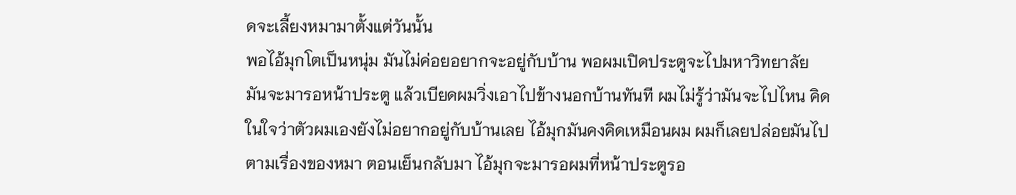ดจะเลี้ยงหมามาตั้งแต่วันนั้น
พอไอ้มุกโตเป็นหนุ่ม มันไม่ค่อยอยากจะอยู่กับบ้าน พอผมเปิดประตูจะไปมหาวิทยาลัย มันจะมารอหน้าประตู แล้วเบียดผมวิ่งเอาไปข้างนอกบ้านทันที ผมไม่รู้ว่ามันจะไปไหน คิดในใจว่าตัวผมเองยังไม่อยากอยู่กับบ้านเลย ไอ้มุกมันคงคิดเหมือนผม ผมก็เลยปล่อยมันไปตามเรื่องของหมา ตอนเย็นกลับมา ไอ้มุกจะมารอผมที่หน้าประตูรอ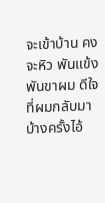จะเข้าบ้าน คงจะหิว พันแข้งพันขาผม ดีใจที่ผมกลับมา บ้างครั้งไอ้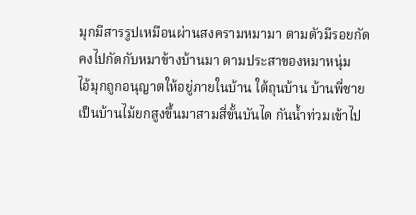มุกมีสารรูปเหมือนผ่านสงครามหมามา ตามตัวมีรอยกัด คงไปกัดกับหมาข้างบ้านมา ตามประสาของหมาหนุ่ม
ไอ้มุกถูกอนุญาตให้อยู่ภายในบ้าน ใต้ถุนบ้าน บ้านพี่ชายเป็นบ้านไม้ยกสูงขึ้นมาสามสี่ขั้นบันได กันน้ำท่วมเข้าไป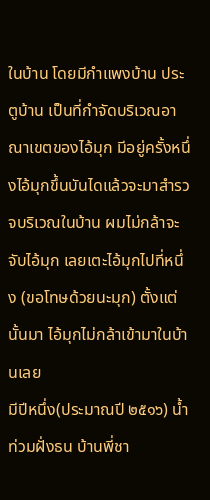ในบ้าน โดยมีกำแพงบ้าน ประตูบ้าน เป็นที่กำจัดบริเวณอาณาเขตของไอ้มุก มีอยู่ครั้งหนึ่งไอ้มุกขึ้นบันไดแล้วจะมาสำรวจบริเวณในบ้าน ผมไม่กล้าจะจับไอ้มุก เลยเตะไอ้มุกไปที่หนึ่ง (ขอโทษด้วยนะมุก) ตั้งแต่นั้นมา ไอ้มุกไม่กล้าเข้ามาในบ้านเลย
มีปีหนึ่ง(ประมาณปี ๒๕๑๖) น้ำท่วมฝั่งธน บ้านพี่ชา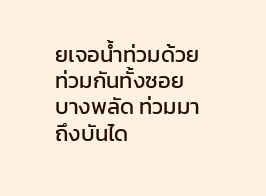ยเจอน้ำท่วมด้วย ท่วมกันทั้งซอยบางพลัด ท่วมมาถึงบันได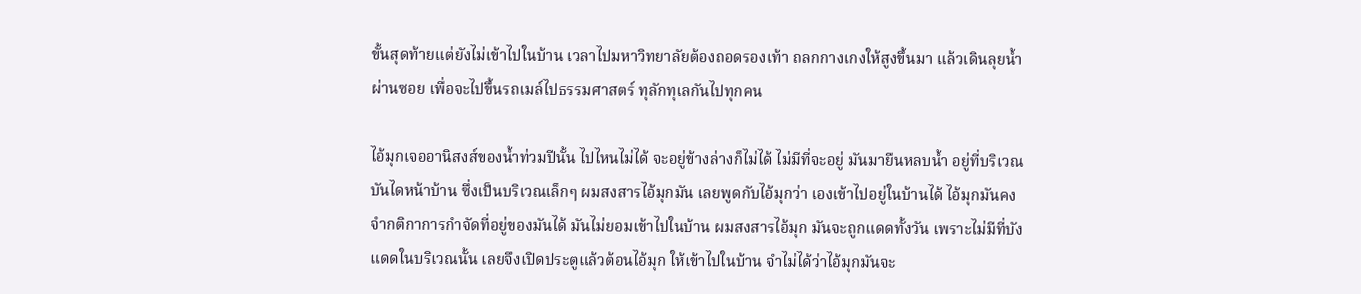ขั้นสุดท้ายแต่ยังไม่เข้าไปในบ้าน เวลาไปมหาวิทยาลัยต้องถอดรองเท้า ถลกกางเกงให้สูงขึ้นมา แล้วเดินลุยน้ำผ่านซอย เพื่อจะไปขึ้นรถเมล์ไปธรรมศาสตร์ ทุลักทุเลกันไปทุกคน

ไอ้มุกเจออานิสงส์ของน้ำท่วมปีนั้น ไปไหนไม่ได้ จะอยู่ข้างล่างก็ไม่ได้ ไม่มีที่จะอยู่ มันมายืนหลบน้ำ อยู่ที่บริเวณบันไดหน้าบ้าน ซึ่งเป็นบริเวณเล็กๆ ผมสงสารไอ้มุกมัน เลยพูดกับไอ้มุกว่า เองเข้าไปอยู่ในบ้านได้ ไอ้มุกมันคงจำกติกาการกำจัดที่อยู่ของมันได้ มันไม่ยอมเข้าไปในบ้าน ผมสงสารไอ้มุก มันจะถูกแดดทั้งวัน เพราะไม่มีที่บังแดดในบริเวณนั้น เลยจึงเปิดประตูแล้วต้อนไอ้มุก ให้เข้าไปในบ้าน จำไม่ได้ว่าไอ้มุกมันจะ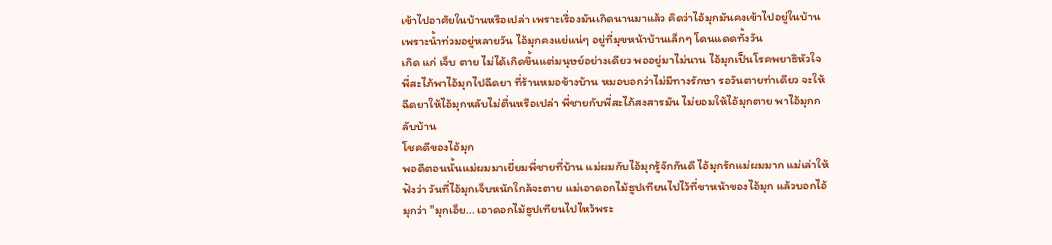เข้าไปอาศัยในบ้านหรือเปล่า เพราะเรื่องมันเกิดนานมาแล้ว คิดว่าไอ้มุกมันคงเข้าไปอยู่ในบ้าน เพราะน้ำท่วมอยู่หลายวัน ไอ้มุกคงแย่แน่ๆ อยู่ที่มุขหน้าบ้านเล็กๆ โดนแดดทั้งวัน
เกิด แก่ เจ็บ ตาย ไม่ได้เกิดขึ้นแต่มนุษย์อย่างเดียว พออยู่มาไม่นาน ไอ้มุกเป็นโรคพยาธิหัวใจ พี่สะไภ้พาไอ้มุกไปฉีดยา ที่ร้านหมอข้างบ้าน หมอบอกว่าไม่มีทางรักษา รอวันตายท่าเดียว จะให้ฉีดยาให้ไอ้มุกหลับไม่ตื่นหรือเปล่า พี่ชายกับพี่สะไภ้สงสารมัน ไม่ยอมให้ไอ้มุกตาย พาไอ้มุกกลับบ้าน
โชคดีของไอ้มุก
พอดีตอนนั้นแม่ผมมาเยี่ยมพี่ชายที่บ้าน แม่ผมกับไอ้มุกรู้จักกันดี ไอ้มุกรักแม่ผมมาก แม่เล่าให้ฟังว่า วันที่ไอ้มุกเจ็บหนักใกล้จะตาย แม่เอาดอกไม้ธูปเทียนไปไว้ที่ขาหน้าของไอ้มุก แล้วบอกไอ้มุกว่า "มุกเอ็ย... เอาดอกไม้ธูปเทียนไปไหว้พระ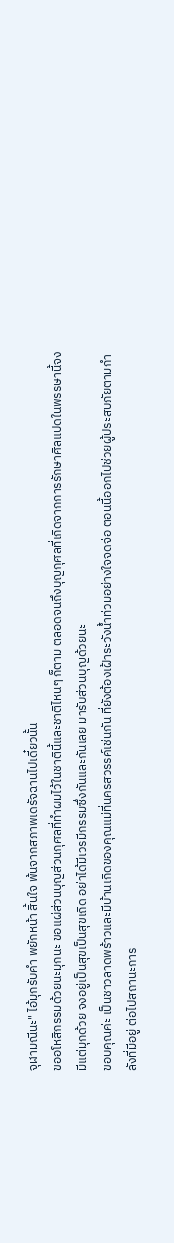จุฬามณีนะ" ไอ้มุกรับคำ พยักหน้า สิ้นใจ พ้นจากสภาพเดรัจฉานไปเดี๋ยวนั้น
ขออโหสิกรรมด้วยนะมุกนะ ขอแผ่ส่วนบุญส่วนกุศลที่ทำผมไว้ในชาตินี้และชาติไหนๆ ก็ตาม ตลอดจนถึงบุญกุศลที่เกิดจากการรักษาศิลแปดในพรรษานี้จงมีแต่มุกด้วย จงอยู่เป็นสุขเป็นสุขเถิด อย่าได้มีเวรมีกรรมซึ่งกันและกันเลย มารับส่วนบุญด้วยนะ
ขอบคุณค่ะ เป็นชาวลาดพร้าวและมีบ้านเกิดของคุณแม่ที่นครสวรรค์เช่นกัน ที่ยังต้องเฝ้าระวังน้ำท่วมอย่างใจจดจ่อ ตอนนี้ออกไปช่วยผู้ประสบภัยตามกำลังที่มีอยู่ ต่อไปสถานะการ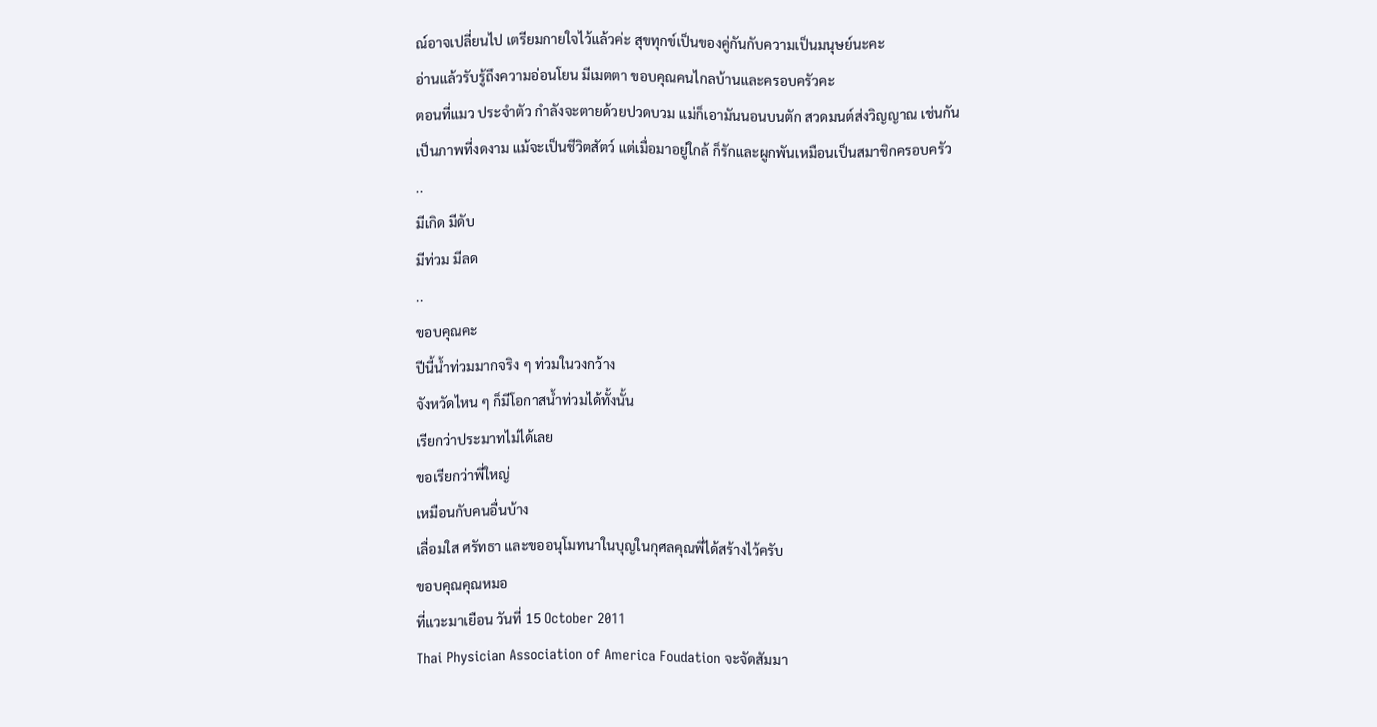ณ์อาจเปลี่ยนไป เตรียมกายใจไว้แล้วค่ะ สุขทุกข์เป็นของคู่กันกับความเป็นมนุษย์นะคะ
อ่านแล้วรับรู้ถึงความอ่อนโยน มีเมตตา ขอบคุณคนไกลบ้านและครอบครัวคะ
ตอนที่แมว ประจำตัว กำลังจะตายด้วยปวดบวม แม่ก็เอามันนอนบนตัก สวดมนต์ส่งวิญญาณ เช่นกัน
เป็นภาพที่งดงาม แม้จะเป็นชีวิตสัตว์ แต่เมื่อมาอยู่ใกล้ ก็รักและผูกพันเหมือนเป็นสมาชิกครอบครัว
..
มีเกิด มีดับ
มีท่วม มีลด
..
ขอบคุณคะ
ปีนี้น้ำท่วมมากจริง ๆ ท่วมในวงกว้าง
จังหวัดไหน ๆ ก็มีโอกาสน้ำท่วมได้ทั้งนั้น
เรียกว่าประมาทไม่ได้เลย
ขอเรียกว่าพี่ใหญ่
เหมือนกับคนอื่นบ้าง
เลื่อมใส ศรัทธา และขออนุโมทนาในบุญในกุศลคุณพี่ได้สร้างไว้ครับ
ขอบคุณคุณหมอ
ที่แวะมาเยือน วันที่ 15 October 2011
Thai Physician Association of America Foudation จะจัดสัมมา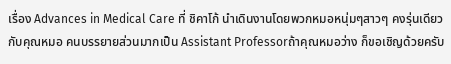เรื่อง Advances in Medical Care ที่ ชิคาโก้ นำเดินงานโดยพวกหมอหนุ่มๆสาวๆ คงรุ่นเดียวกับคุณหมอ คนบรรยายส่วนมากเป็น Assistant Professorถ้าคุณหมอว่าง ก็ขอเชิญด้วยครับ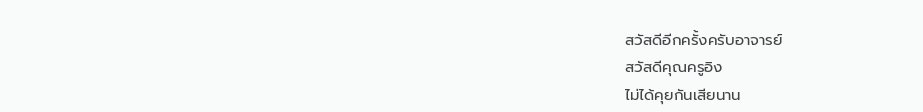สวัสดีอีกครั้งครับอาจารย์
สวัสดีคุณครูอิง
ไม่ได้คุยกันเสียนาน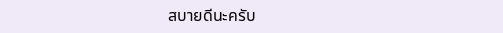สบายดีนะครับ